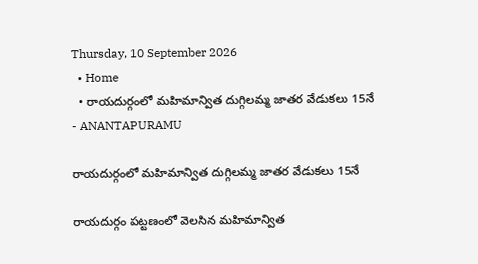Thursday, 10 September 2026
  • Home
  • రాయదుర్గంలో మహిమాన్విత దుగ్గిలమ్మ జాతర వేడుకలు 15నే
- ANANTAPURAMU

రాయదుర్గంలో మహిమాన్విత దుగ్గిలమ్మ జాతర వేడుకలు 15నే

రాయదుర్గం పట్టణంలో వెలసిన మహిమాన్విత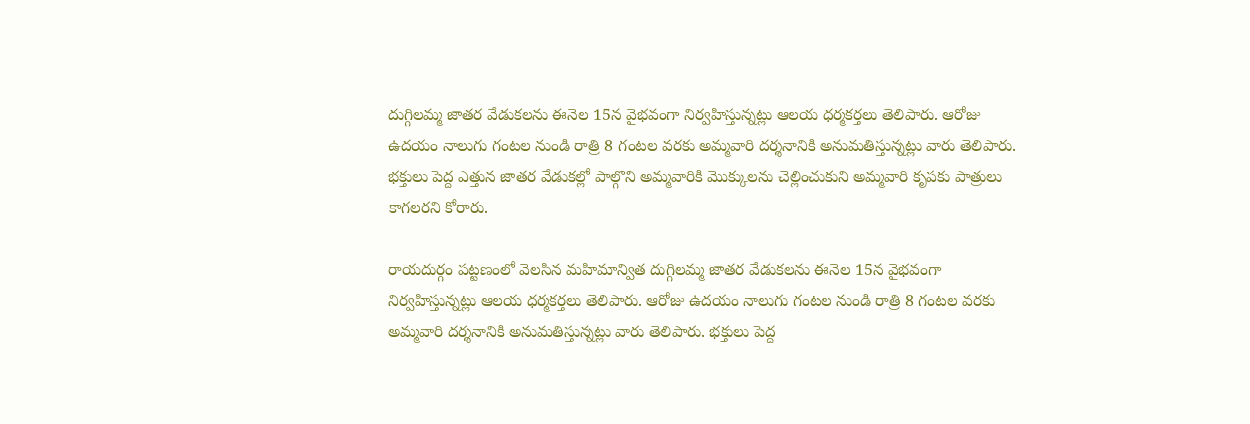దుగ్గిలమ్మ జాతర వేడుకలను ఈనెల 15న వైభవంగా నిర్వహిస్తున్నట్లు ఆలయ ధర్మకర్తలు తెలిపారు. ఆరోజు ఉదయం నాలుగు గంటల నుండి రాత్రి 8 గంటల వరకు అమ్మవారి దర్శనానికి అనుమతిస్తున్నట్లు వారు తెలిపారు. భక్తులు పెద్ద ఎత్తున జాతర వేడుకల్లో పాల్గొని అమ్మవారికి మొక్కులను చెల్లించుకుని అమ్మవారి కృపకు పాత్రులు కాగలరని కోరారు.

రాయదుర్గం పట్టణంలో వెలసిన మహిమాన్విత దుగ్గిలమ్మ జాతర వేడుకలను ఈనెల 15న వైభవంగా నిర్వహిస్తున్నట్లు ఆలయ ధర్మకర్తలు తెలిపారు. ఆరోజు ఉదయం నాలుగు గంటల నుండి రాత్రి 8 గంటల వరకు అమ్మవారి దర్శనానికి అనుమతిస్తున్నట్లు వారు తెలిపారు. భక్తులు పెద్ద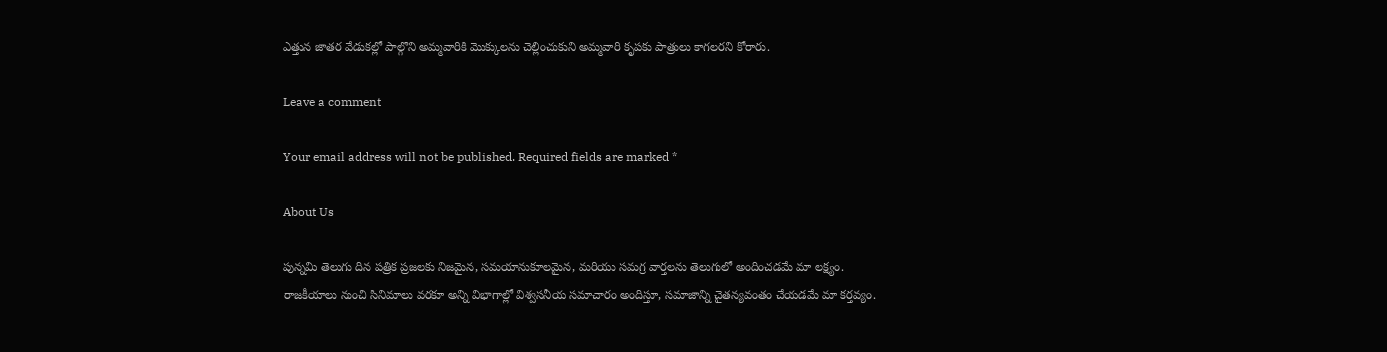ఎత్తున జాతర వేడుకల్లో పాల్గొని అమ్మవారికి మొక్కులను చెల్లించుకుని అమ్మవారి కృపకు పాత్రులు కాగలరని కోరారు.

Leave a comment

Your email address will not be published. Required fields are marked *

About Us

పున్నమి తెలుగు దిన పత్రిక ప్రజలకు నిజమైన, సమయానుకూలమైన, మరియు సమగ్ర వార్తలను తెలుగులో అందించడమే మా లక్ష్యం.
రాజకీయాలు నుంచి సినిమాలు వరకూ అన్ని విభాగాల్లో విశ్వసనీయ సమాచారం అందిస్తూ, సమాజాన్ని చైతన్యవంతం చేయడమే మా కర్తవ్యం.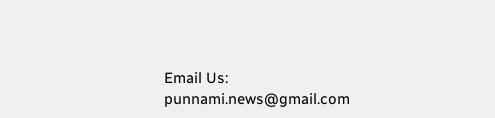Email Us: punnami.news@gmail.com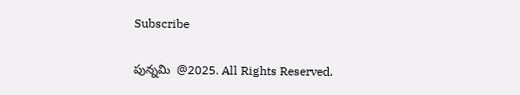Subscribe

పున్నమి  @2025. All Rights Reserved.